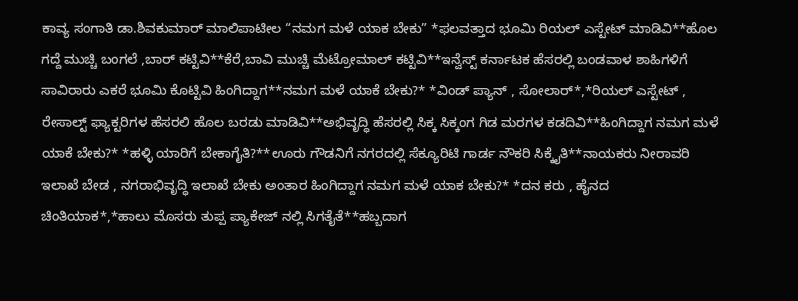ಕಾವ್ಯ ಸಂಗಾತಿ ಡಾ.ಶಿವಕುಮಾರ್ ಮಾಲಿಪಾಟೀಲ “ನಮಗ ಮಳೆ ಯಾಕ ಬೇಕು” *ಫಲವತ್ತಾದ ಭೂಮಿ ರಿಯಲ್ ಎಸ್ಟೇಟ್ ಮಾಡಿವಿ**ಹೊಲ ಗದ್ದೆ ಮುಚ್ಚಿ ಬಂಗಲೆ ,ಬಾರ್ ಕಟ್ಟಿವಿ**ಕೆರೆ,ಬಾವಿ ಮುಚ್ಚಿ ಮೆಟ್ರೋಮಾಲ್ ಕಟ್ಟಿವಿ**ಇನ್ವೆಸ್ಟ್ ಕರ್ನಾಟಕ ಹೆಸರಲ್ಲಿ ಬಂಡವಾಳ ಶಾಹಿಗಳಿಗೆ ಸಾವಿರಾರು ಎಕರೆ ಭೂಮಿ ಕೊಟ್ಟಿವಿ ಹಿಂಗಿದ್ದಾಗ**ನಮಗ ಮಳೆ ಯಾಕೆ ಬೇಕು?* *ವಿಂಡ್ ಪ್ಯಾನ್ , ಸೋಲಾರ್*,*ರಿಯಲ್ ಎಸ್ಟೇಟ್ , ರೇಸಾಲ್ಟ್ ಫ್ಯಾಕ್ಟರಿಗಳ ಹೆಸರಲಿ ಹೊಲ ಬರಡು ಮಾಡಿವಿ**ಅಭಿವೃದ್ಧಿ ಹೆಸರಲ್ಲಿ ಸಿಕ್ಕ ಸಿಕ್ಕಂಗ ಗಿಡ ಮರಗಳ ಕಡದಿವಿ**ಹಿಂಗಿದ್ದಾಗ ನಮಗ ಮಳೆ ಯಾಕೆ ಬೇಕು?* *ಹಳ್ಳಿ ಯಾರಿಗೆ ಬೇಕಾಗೈತಿ?**ಊರು ಗೌಡನಿಗೆ ನಗರದಲ್ಲಿ ಸೆಕ್ಯೂರಿಟಿ ಗಾರ್ಡ ನೌಕರಿ ಸಿಕ್ಕೈತಿ**ನಾಯಕರು ನೀರಾವರಿ ಇಲಾಖೆ ಬೇಡ , ನಗರಾಭಿವೃದ್ಧಿ ಇಲಾಖೆ ಬೇಕು ಅಂತಾರ ಹಿಂಗಿದ್ದಾಗ ನಮಗ ಮಳೆ ಯಾಕ ಬೇಕು?* *ದನ ಕರು , ಹೈನದ ಚಿಂತಿಯಾಕ*,*ಹಾಲು ಮೊಸರು ತುಪ್ಪ ಪ್ಯಾಕೇಜ್ ನಲ್ಲಿ ಸಿಗತೈತೆ**ಹಬ್ಬದಾಗ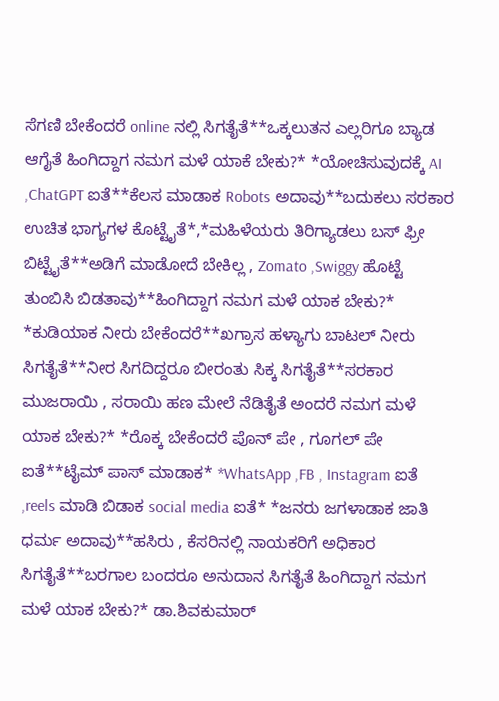ಸೆಗಣಿ ಬೇಕೆಂದರೆ online ನಲ್ಲಿ ಸಿಗತೈತೆ**ಒಕ್ಕಲುತನ ಎಲ್ಲರಿಗೂ ಬ್ಯಾಡ ಆಗೈತೆ ಹಿಂಗಿದ್ದಾಗ ನಮಗ ಮಳೆ ಯಾಕೆ ಬೇಕು?* *ಯೋಚಿಸುವುದಕ್ಕೆ AI ,ChatGPT ಐತೆ**ಕೆಲಸ ಮಾಡಾಕ Robots ಅದಾವು**ಬದುಕಲು ಸರಕಾರ ಉಚಿತ ಭಾಗ್ಯಗಳ ಕೊಟ್ಟೈತೆ*,*ಮಹಿಳೆಯರು ತಿರಿಗ್ಯಾಡಲು ಬಸ್ ಫ್ರೀ ಬಿಟ್ಟೈತೆ**ಅಡಿಗೆ ಮಾಡೋದೆ ಬೇಕಿಲ್ಲ , Zomato ,Swiggy ಹೊಟ್ಟೆ ತುಂಬಿಸಿ ಬಿಡತಾವು**ಹಿಂಗಿದ್ದಾಗ ನಮಗ ಮಳೆ ಯಾಕ ಬೇಕು?* *ಕುಡಿಯಾಕ ನೀರು ಬೇಕೆಂದರೆ**ಖಗ್ರಾಸ ಹಳ್ಯಾಗು ಬಾಟಲ್ ನೀರು ಸಿಗತೈತೆ**ನೀರ ಸಿಗದಿದ್ದರೂ ಬೀರಂತು ಸಿಕ್ಕ ಸಿಗತೈತೆ**ಸರಕಾರ ಮುಜರಾಯಿ , ಸರಾಯಿ ಹಣ ಮೇಲೆ ನೆಡಿತೈತೆ ಅಂದರೆ ನಮಗ ಮಳೆ ಯಾಕ ಬೇಕು?* *ರೊಕ್ಕ ಬೇಕೆಂದರೆ ಪೊನ್ ಪೇ , ಗೂಗಲ್ ಪೇ ಐತೆ**ಟೈಮ್ ಪಾಸ್ ಮಾಡಾಕ* *WhatsApp ,FB , Instagram ಐತೆ ,reels ಮಾಡಿ ಬಿಡಾಕ social media ಐತೆ* *ಜನರು ಜಗಳಾಡಾಕ ಜಾತಿ ಧರ್ಮ ಅದಾವು**ಹಸಿರು , ಕೆಸರಿನಲ್ಲಿ ನಾಯಕರಿಗೆ ಅಧಿಕಾರ ಸಿಗತೈತೆ**ಬರಗಾಲ ಬಂದರೂ ಅನುದಾನ ಸಿಗತೈತೆ ಹಿಂಗಿದ್ದಾಗ ನಮಗ ಮಳೆ ಯಾಕ ಬೇಕು?* ಡಾ.ಶಿವಕುಮಾರ್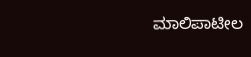ಮಾಲಿಪಾಟೀಲ